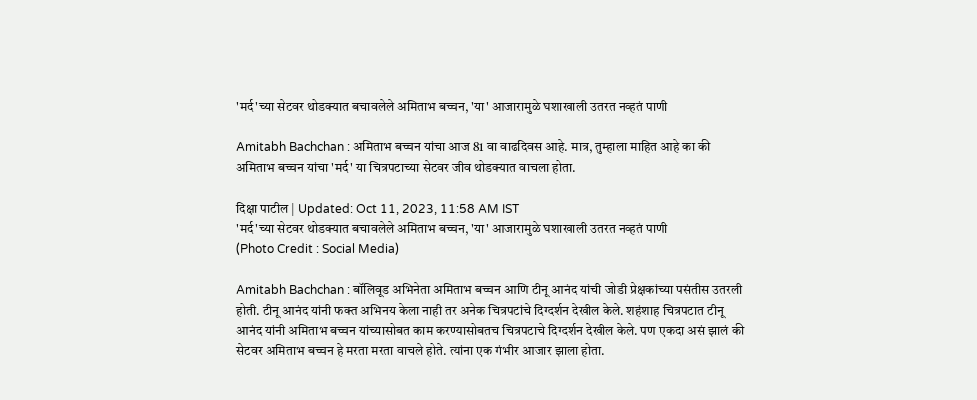'मर्द'च्या सेटवर थोडक्यात बचावलेले अमिताभ बच्चन, 'या' आजारामुळे घशाखाली उतरत नव्हतं पाणी

Amitabh Bachchan : अमिताभ बच्चन यांचा आज 81 वा वाढदिवस आहे. मात्र, तुम्हाला माहित आहे का की अमिताभ बच्चन यांचा 'मर्द' या चित्रपटाच्या सेटवर जीव थोडक्यात वाचला होता.

दिक्षा पाटील | Updated: Oct 11, 2023, 11:58 AM IST
'मर्द'च्या सेटवर थोडक्यात बचावलेले अमिताभ बच्चन, 'या' आजारामुळे घशाखाली उतरत नव्हतं पाणी
(Photo Credit : Social Media)

Amitabh Bachchan : बॉलिवूड अभिनेता अमिताभ बच्चन आणि टीनू आनंद यांची जोडी प्रेक्षकांच्या पसंतीस उतरली होती. टीनू आनंद यांनी फक्त अभिनय केला नाही तर अनेक चित्रपटांचे दिग्दर्शन देखील केले. शहंशाह चित्रपटात टीनू आनंद यांनी अमिताभ बच्चन यांच्यासोबत काम करण्यासोबतच चित्रपटाचे दिग्दर्शन देखील केले. पण एकदा असं झालं की सेटवर अमिताभ बच्चन हे मरता मरता वाचले होते. त्यांना एक गंभीर आजार झाला होता.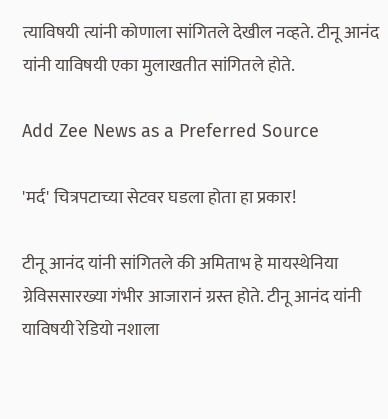त्याविषयी त्यांनी कोणाला सांगितले देखील नव्हते. टीनू आनंद यांनी याविषयी एका मुलाखतीत सांगितले होते.

Add Zee News as a Preferred Source

'मर्द' चित्रपटाच्या सेटवर घडला होता हा प्रकार!

टीनू आनंद यांनी सांगितले की अमिताभ हे मायस्थेनिया ग्रेविससारख्या गंभीर आजारानं ग्रस्त होते. टीनू आनंद यांनी याविषयी रेडियो नशाला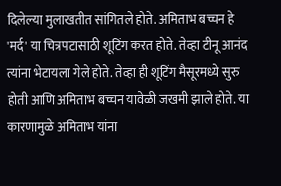दिलेल्या मुलाखतीत सांगितले होते. अमिताभ बच्चन हे 'मर्द' या चित्रपटासाठी शूटिंग करत होते. तेव्हा टीनू आनंद त्यांना भेटायला गेले होते. तेव्हा ही शूटिंग मैसूरमध्ये सुरु होती आणि अमिताभ बच्चन यावेळी जखमी झाले होते. या कारणामुळे अमिताभ यांना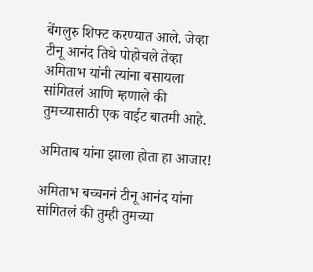बेंगलुरु शिफ्ट करण्यात आले. जेव्हा टीनू आनंद तिथे पोहोचले तेव्हा अमिताभ यांनी त्यांना बसायला सांगितलं आणि म्हणाले की तुमच्यासाठी एक वाईट बातमी आहे.

अमिताब यांना झाला होता हा आजार!

अमिताभ बच्चननं टीनू आनंद यांना सांगितलं की तुम्ही तुमच्या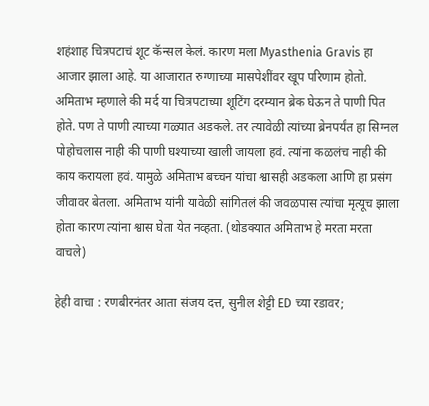शहंशाह चित्रपटाचं शूट कॅन्सल केलं. कारण मला Myasthenia Gravis हा आजार झाला आहे. या आजारात रुग्णाच्या मासपेशींवर खूप परिणाम होतो. अमिताभ म्हणाले की मर्द या चित्रपटाच्या शूटिंग दरम्यान ब्रेक घेऊन ते पाणी पित होते. पण ते पाणी त्याच्या गळ्यात अडकले. तर त्यावेळी त्यांच्या ब्रेनपर्यंत हा सिग्नल पोहोचलास नाही की पाणी घश्याच्या खाली जायला हवं. त्यांना कळलंच नाही की काय करायला हवं. यामुळे अमिताभ बच्चन यांचा श्वासही अडकला आणि हा प्रसंग जीवावर बेतला. अमिताभ यांनी यावेळी सांगितलं की जवळपास त्यांचा मृत्यूच झाला होता कारण त्यांना श्वास घेता येत नव्हता. (थोडक्यात अमिताभ हे मरता मरता वाचले)

हेही वाचा : रणबीरनंतर आता संजय दत्त, सुनील शेट्टी ED च्या रडावर;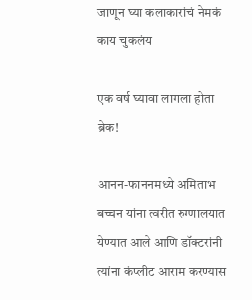जाणून घ्या कलाकारांचं नेमकं काय चुकलंय

एक वर्ष घ्यावा लागला होता ब्रेक!

आनन-फाननमध्ये अमिताभ बच्चन यांना त्वरीत रुग्णालयात येण्यात आले आणि डॉक्टरांनी त्यांना कंप्लीट आराम करण्यास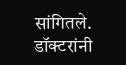सांगितले. डॉक्टरांनी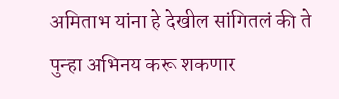अमिताभ यांना हे देखील सांगितलं की ते पुन्हा अभिनय करू शकणार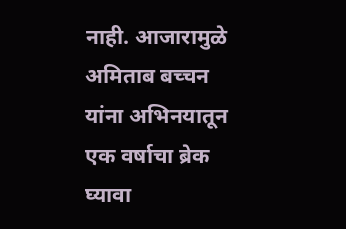नाही. आजारामुळे अमिताब बच्चन यांना अभिनयातून एक वर्षाचा ब्रेक घ्यावा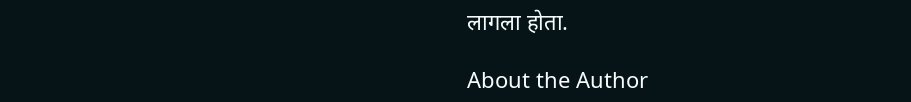लागला होता.

About the Author